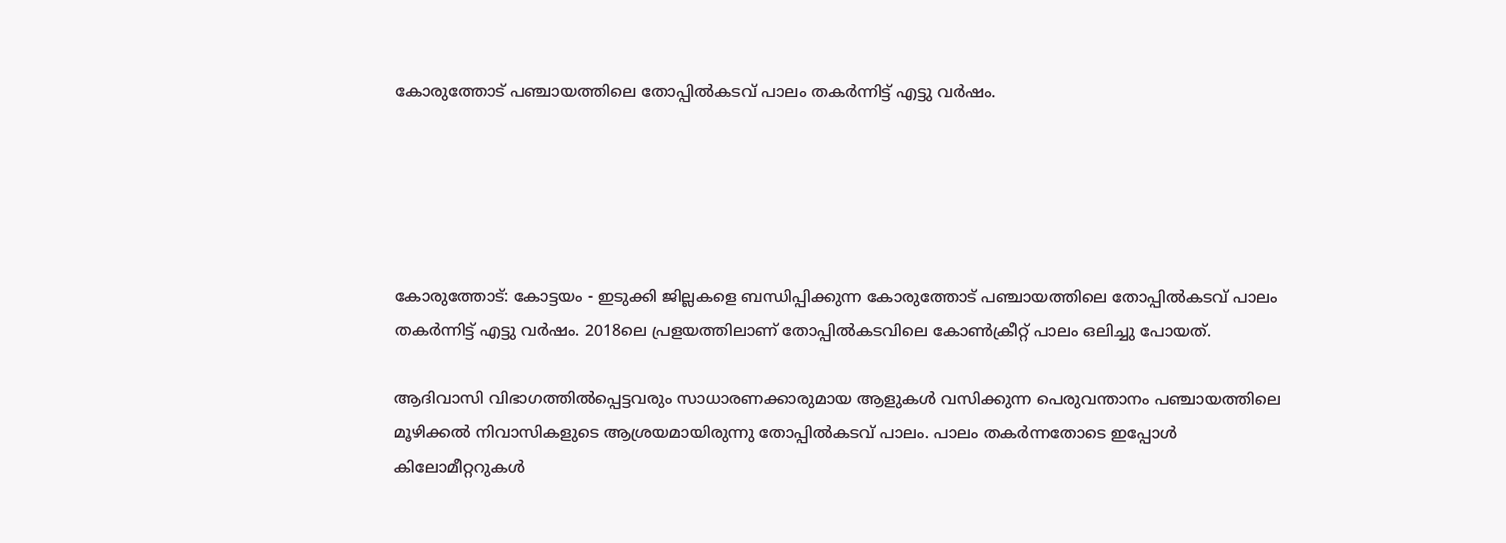കോരുത്തോട് പഞ്ചായത്തിലെ തോപ്പിൽകടവ് പാലം തകർന്നിട്ട് എട്ടു വർഷം.





കോരുത്തോട്: കോട്ടയം - ഇടുക്കി ജില്ലകളെ ബന്ധിപ്പിക്കുന്ന കോരുത്തോട് പഞ്ചായത്തിലെ തോപ്പിൽകടവ് പാലം തകർന്നിട്ട് എട്ടു വർഷം. 2018ലെ പ്രളയത്തിലാണ് തോപ്പിൽകടവിലെ കോൺക്രീറ്റ് പാലം ഒലിച്ചു പോയത്.

ആദിവാസി വിഭാഗത്തിൽപ്പെട്ടവരും സാധാരണക്കാരുമായ ആളുകൾ വസിക്കുന്ന പെരുവന്താനം പഞ്ചായത്തിലെ മൂഴിക്കൽ നിവാസികളുടെ ആശ്രയമായിരുന്നു തോപ്പിൽകടവ് പാലം. പാലം തകർന്നതോടെ ഇപ്പോൾ കിലോമീറ്ററുകൾ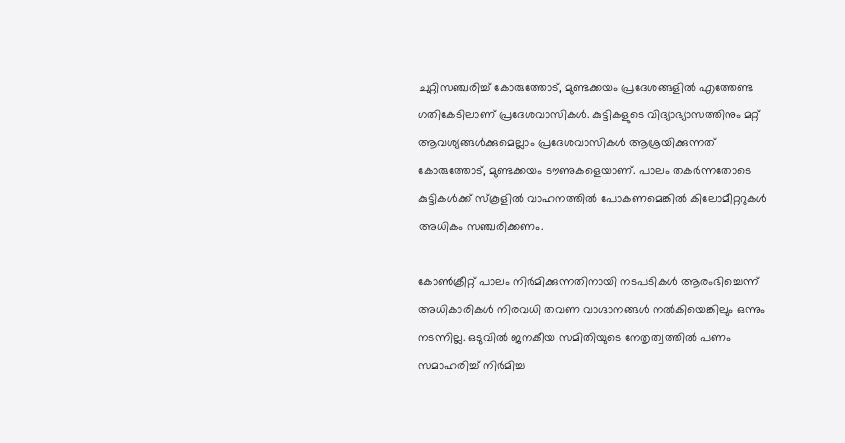ചുറ്റിസഞ്ചരിച്ച് കോരുത്തോട്, മുണ്ടക്കയം പ്രദേശങ്ങളിൽ എത്തേണ്ട ഗതികേടിലാണ് പ്രദേശവാസികൾ. കുട്ടികളുടെ വിദ്യാഭ്യാസത്തിനും മറ്റ് ആവശ്യങ്ങൾക്കുമെല്ലാം പ്രദേശവാസികൾ ആശ്രയിക്കുന്നത് കോരുത്തോട്, മുണ്ടക്കയം ടൗണുകളെയാണ്. പാലം തകർന്നതോടെ കുട്ടികൾക്ക് സ്കൂളിൽ വാഹനത്തിൽ പോകണമെങ്കിൽ കിലോമീറ്ററുകൾ അധികം സഞ്ചരിക്കണം.

കോൺക്രീറ്റ് പാലം നിർമിക്കുന്നതിനായി നടപടികൾ ആരംഭിച്ചെന്ന് അധികാരികൾ നിരവധി തവണ വാഗ്ദാനങ്ങൾ നൽകിയെങ്കിലും ഒന്നും നടന്നില്ല. ഒടുവിൽ ജനകീയ സമിതിയുടെ നേതൃത്വത്തിൽ പണം സമാഹരിച്ച് നിർമിച്ച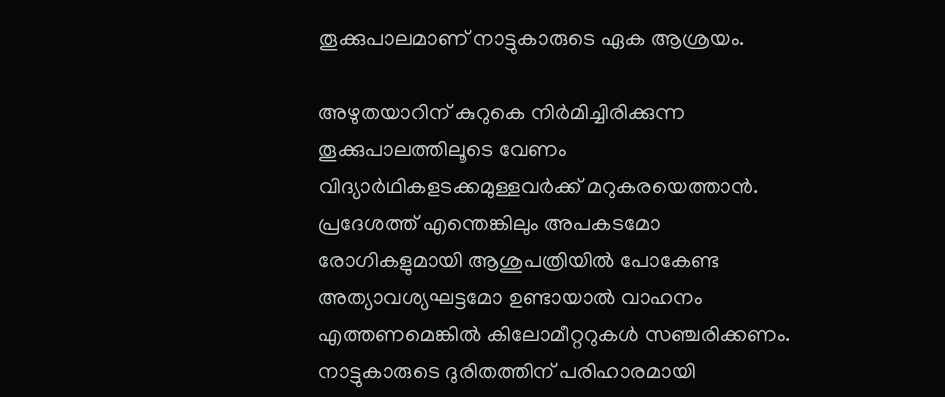തൂക്കുപാലമാണ് നാട്ടുകാരുടെ ഏക ആശ്രയം.

അഴുതയാറിന് കുറുകെ നിർമിച്ചിരിക്കുന്ന തൂക്കുപാലത്തിലൂടെ വേണം വിദ്യാർഥികളടക്കമുള്ളവർക്ക് മറുകരയെത്താൻ. പ്രദേശത്ത് എന്തെങ്കിലും അപകടമോ രോഗികളുമായി ആശുപത്രിയിൽ പോകേണ്ട അത്യാവശ്യഘട്ടമോ ഉണ്ടായാൽ വാഹനം എത്തണമെങ്കിൽ കിലോമീറ്ററുകൾ സഞ്ചരിക്കണം. നാട്ടുകാരുടെ ദുരിതത്തിന് പരിഹാരമായി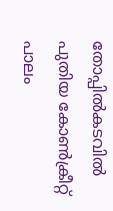തോപ്പിൽകടവിൽ പുതിയ കോൺക്രീറ്റ് പാലം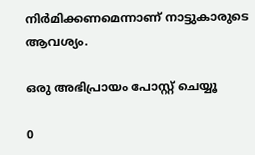നിർമിക്കണമെന്നാണ് നാട്ടുകാരുടെ ആവശ്യം.

ഒരു അഭിപ്രായം പോസ്റ്റ് ചെയ്യൂ

0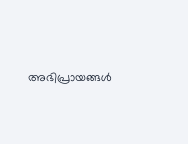അഭിപ്രായങ്ങള്‍